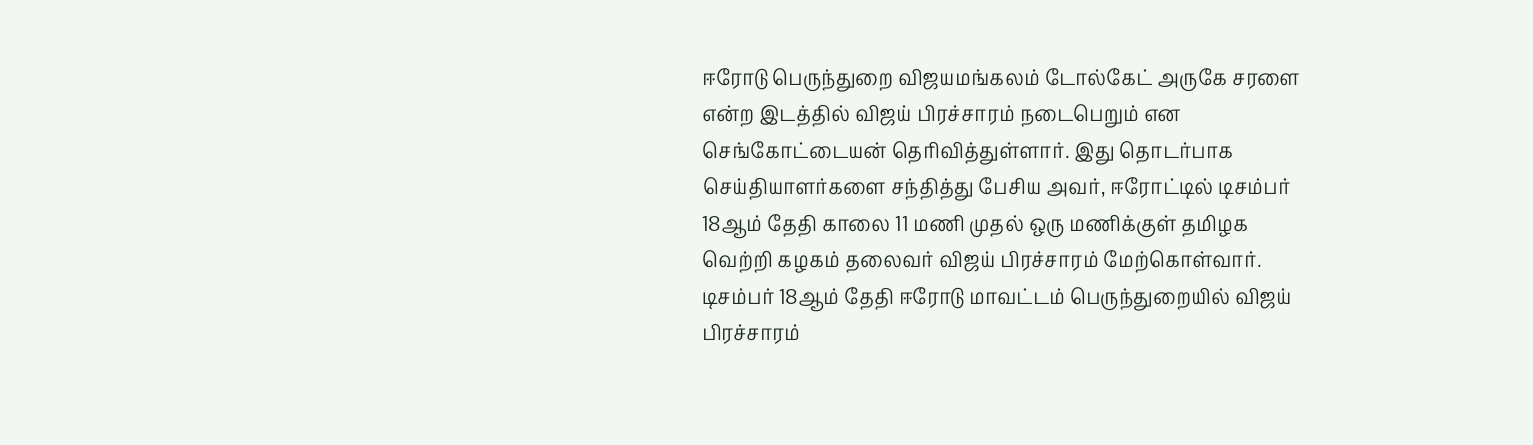ஈரோடு பெருந்துறை விஜயமங்கலம் டோல்கேட் அருகே சரளை என்ற இடத்தில் விஜய் பிரச்சாரம் நடைபெறும் என செங்கோட்டையன் தெரிவித்துள்ளார். இது தொடர்பாக செய்தியாளர்களை சந்தித்து பேசிய அவர், ஈரோட்டில் டிசம்பர் 18ஆம் தேதி காலை 11 மணி முதல் ஒரு மணிக்குள் தமிழக வெற்றி கழகம் தலைவர் விஜய் பிரச்சாரம் மேற்கொள்வார். டிசம்பர் 18ஆம் தேதி ஈரோடு மாவட்டம் பெருந்துறையில் விஜய் பிரச்சாரம்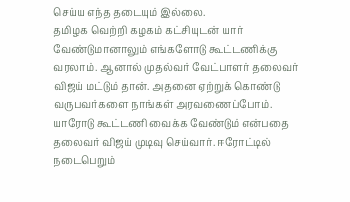செய்ய எந்த தடையும் இல்லை.
தமிழக வெற்றி கழகம் கட்சியுடன் யார் வேண்டுமானாலும் எங்களோடு கூட்டணிக்கு வரலாம். ஆனால் முதல்வர் வேட்பாளர் தலைவர் விஜய் மட்டும் தான். அதனை ஏற்றுக் கொண்டு வருபவர்களை நாங்கள் அரவணைப்போம். யாரோடு கூட்டணி வைக்க வேண்டும் என்பதை தலைவர் விஜய் முடிவு செய்வார். ஈரோட்டில் நடைபெறும்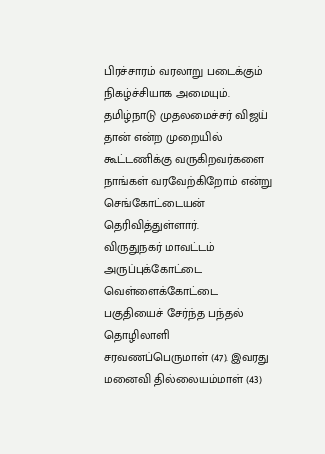பிரச்சாரம் வரலாறு படைக்கும் நிகழ்ச்சியாக அமையும். தமிழ்நாடு முதலமைச்சர் விஜய் தான் என்ற முறையில் கூட்டணிக்கு வருகிறவர்களை நாங்கள் வரவேற்கிறோம் என்று செங்கோட்டையன் தெரிவித்துள்ளார்.
விருதுநகர் மாவட்டம் அருப்புக்கோட்டை வெள்ளைக்கோட்டை பகுதியைச் சேர்ந்த பந்தல் தொழிலாளி சரவணப்பெருமாள் (47). இவரது மனைவி தில்லையம்மாள் (43)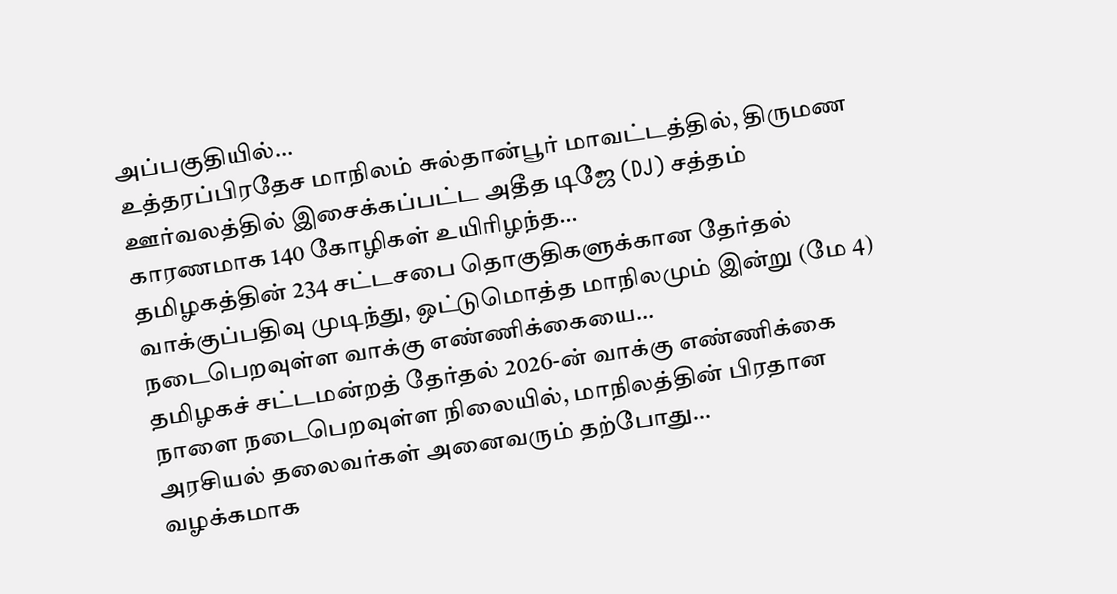அப்பகுதியில்…
உத்தரப்பிரதேச மாநிலம் சுல்தான்பூர் மாவட்டத்தில், திருமண ஊர்வலத்தில் இசைக்கப்பட்ட அதீத டிஜே (DJ) சத்தம் காரணமாக 140 கோழிகள் உயிரிழந்த…
தமிழகத்தின் 234 சட்டசபை தொகுதிகளுக்கான தேர்தல் வாக்குப்பதிவு முடிந்து, ஒட்டுமொத்த மாநிலமும் இன்று (மே 4) நடைபெறவுள்ள வாக்கு எண்ணிக்கையை…
தமிழகச் சட்டமன்றத் தேர்தல் 2026-ன் வாக்கு எண்ணிக்கை நாளை நடைபெறவுள்ள நிலையில், மாநிலத்தின் பிரதான அரசியல் தலைவர்கள் அனைவரும் தற்போது…
வழக்கமாக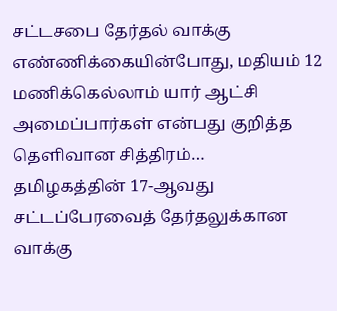சட்டசபை தேர்தல் வாக்கு எண்ணிக்கையின்போது, மதியம் 12 மணிக்கெல்லாம் யார் ஆட்சி அமைப்பார்கள் என்பது குறித்த தெளிவான சித்திரம்…
தமிழகத்தின் 17-ஆவது சட்டப்பேரவைத் தேர்தலுக்கான வாக்கு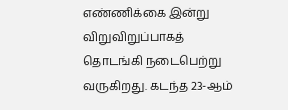எண்ணிக்கை இன்று விறுவிறுப்பாகத் தொடங்கி நடைபெற்று வருகிறது. கடந்த 23-ஆம்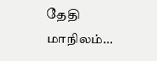தேதி மாநிலம்…